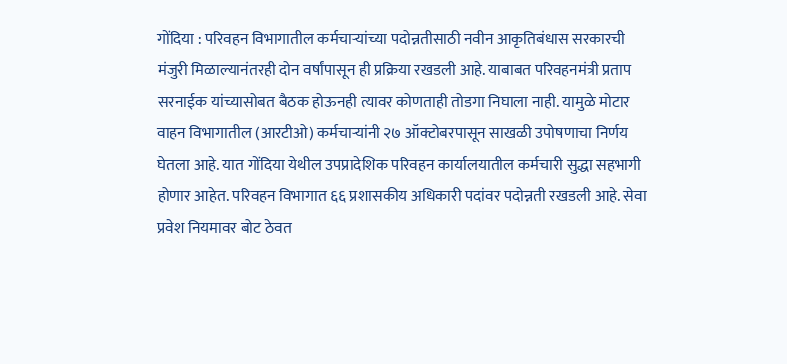गोंदिया : परिवहन विभागातील कर्मचाऱ्यांच्या पदोन्नतीसाठी नवीन आकृतिबंधास सरकारची मंजुरी मिळाल्यानंतरही दोन वर्षांपासून ही प्रक्रिया रखडली आहे. याबाबत परिवहनमंत्री प्रताप सरनाईक यांच्यासोबत बैठक होऊनही त्यावर कोणताही तोडगा निघाला नाही. यामुळे मोटार वाहन विभागातील (आरटीओ) कर्मचाऱ्यांनी २७ ऑक्टोबरपासून साखळी उपोषणाचा निर्णय घेतला आहे. यात गोंदिया येथील उपप्रादेशिक परिवहन कार्यालयातील कर्मचारी सुद्धा सहभागी होणार आहेत. परिवहन विभागात ६६ प्रशासकीय अधिकारी पदांवर पदोन्नती रखडली आहे. सेवा प्रवेश नियमावर बोट ठेवत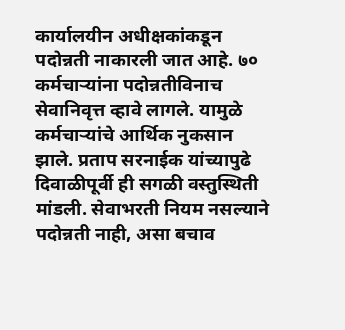कार्यालयीन अधीक्षकांकडून पदोन्नती नाकारली जात आहे. ७० कर्मचाऱ्यांना पदोन्नतीविनाच सेवानिवृत्त व्हावे लागले. यामुळे कर्मचाऱ्यांचे आर्थिक नुकसान झाले. प्रताप सरनाईक यांच्यापुढे दिवाळीपूर्वी ही सगळी वस्तुस्थिती मांडली. सेवाभरती नियम नसल्याने पदोन्नती नाही, असा बचाव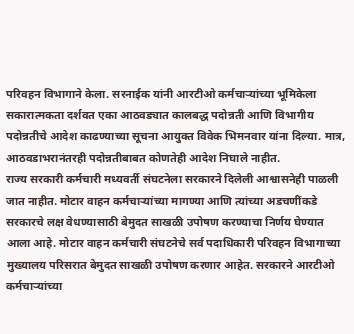परिवहन विभागाने केला. सरनाईक यांनी आरटीओ कर्मचाऱ्यांच्या भूमिकेला सकारात्मकता दर्शवत एका आठवड्यात कालबद्ध पदोन्नती आणि विभागीय पदोन्नतीचे आदेश काढण्याच्या सूचना आयुक्त विवेक भिमनवार यांना दिल्या. मात्र, आठवडाभरानंतरही पदोन्नतीबाबत कोणतेही आदेश निघाले नाहीत.
राज्य सरकारी कर्मचारी मध्यवर्ती संघटनेला सरकारने दिलेली आश्वासनेही पाळली जात नाहीत. मोटार वाहन कर्मचाऱ्यांच्या मागण्या आणि त्यांच्या अडचणींकडे सरकारचे लक्ष वेधण्यासाठी बेमुदत साखळी उपोषण करण्याचा निर्णय घेण्यात आला आहे. मोटार वाहन कर्मचारी संघटनेचे सर्व पदाधिकारी परिवहन विभागाच्या मुख्यालय परिसरात बेमुदत साखळी उपोषण करणार आहेत. सरकारने आरटीओ कर्मचाऱ्यांच्या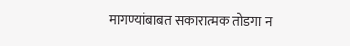मागण्यांबाबत सकारात्मक तोडगा न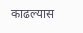काढल्यास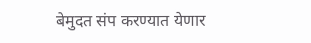बेमुदत संप करण्यात येणार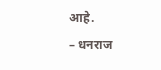आहे.
– धनराज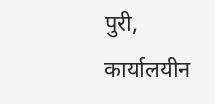पुरी, कार्यालयीन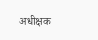अधीक्षक